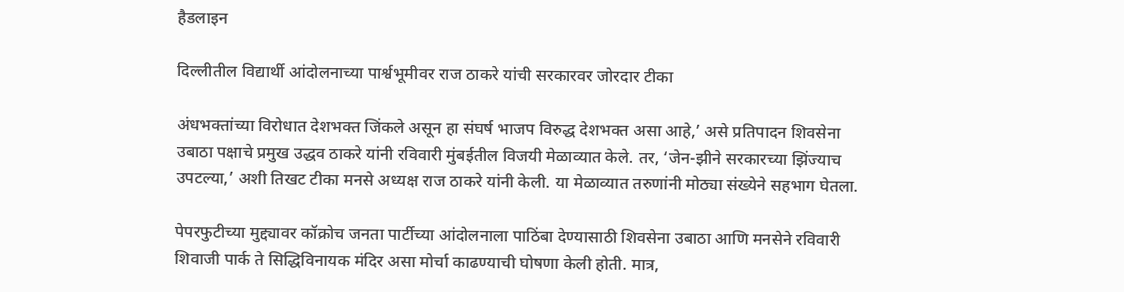हैडलाइन

दिल्लीतील विद्यार्थी आंदोलनाच्या पार्श्वभूमीवर राज ठाकरे यांची सरकारवर जोरदार टीका

अंधभक्तांच्या विरोधात देशभक्त जिंकले असून हा संघर्ष भाजप विरुद्ध देशभक्त असा आहे,’ असे प्रतिपादन शिवसेना उबाठा पक्षाचे प्रमुख उद्धव ठाकरे यांनी रविवारी मुंबईतील विजयी मेळाव्यात केले. तर, ‘जेन-झीने सरकारच्या झिंज्याच उपटल्या,’ अशी तिखट टीका मनसे अध्यक्ष राज ठाकरे यांनी केली. या मेळाव्यात तरुणांनी मोठ्या संख्येने सहभाग घेतला.

पेपरफुटीच्या मुद्द्यावर कॉक्रोच जनता पार्टीच्या आंदोलनाला पाठिंबा देण्यासाठी शिवसेना उबाठा आणि मनसेने रविवारी शिवाजी पार्क ते सिद्धिविनायक मंदिर असा मोर्चा काढण्याची घोषणा केली होती. मात्र,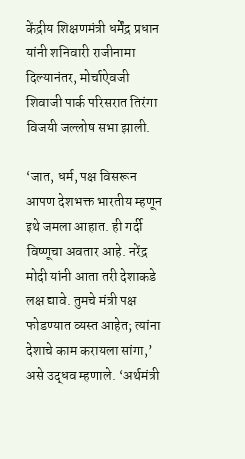केंद्रीय शिक्षणमंत्री धर्मेंद्र प्रधान यांनी शनिवारी राजीनामा दिल्यानंतर, मोर्चाऐवजी शिवाजी पार्क परिसरात तिरंगा विजयी जल्लोष सभा झाली.

‘जात, धर्म, पक्ष विसरून आपण देशभक्त भारतीय म्हणून इथे जमला आहात. ही गर्दी विष्णूचा अवतार आहे. नरेंद्र मोदी यांनी आता तरी देशाकडे लक्ष द्यावे. तुमचे मंत्री पक्ष फोडण्यात व्यस्त आहेत; त्यांना देशाचे काम करायला सांगा,’ असे उद्धव म्हणाले. ‘अर्थमंत्री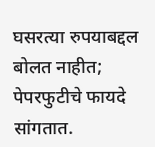घसरत्या रुपयाबद्दल बोलत नाहीत; पेपरफुटीचे फायदे सांगतात.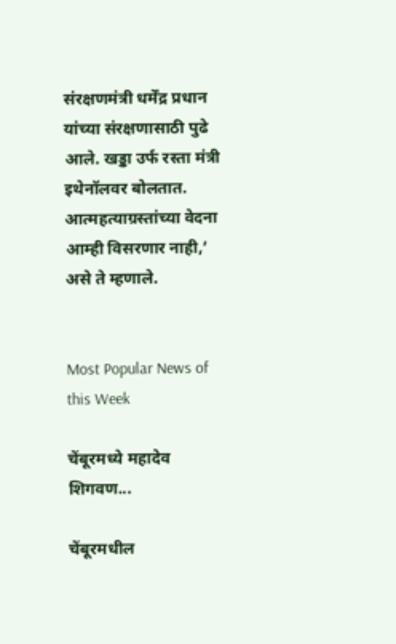संरक्षणमंत्री धर्मेंद्र प्रधान यांच्या संरक्षणासाठी पुढे आले. खड्डा उर्फ रस्ता मंत्री इथेनॉलवर बोलतात. आत्महत्याग्रस्तांच्या वेदना आम्ही विसरणार नाही,’ असे ते म्हणाले.


Most Popular News of this Week

चेंबूरमध्ये महादेव शिगवण...

चेंबूरमधील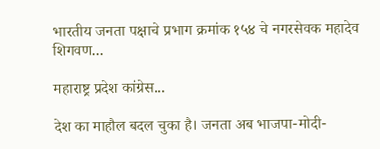भारतीय जनता पक्षाचे प्रभाग क्रमांक १५४ चे नगरसेवक महादेव शिगवण...

महाराष्ट्र प्रदेश कांग्रेस...

देश का माहौल बदल चुका है। जनता अब भाजपा-मोदी-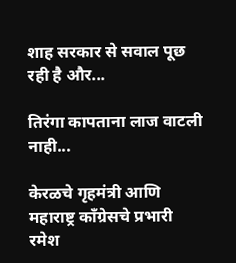शाह सरकार से सवाल पूछ रही है और...

तिरंगा कापताना लाज वाटली नाही...

केरळचे गृहमंत्री आणि महाराष्ट्र कॉंग्रेसचे प्रभारी रमेश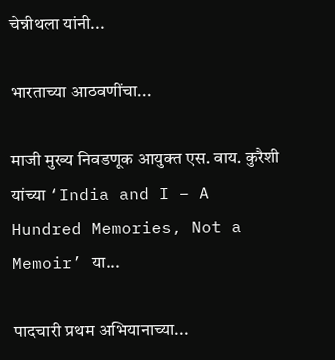चेन्नीथला यांनी...

भारताच्या आठवणींचा...

माजी मुख्य निवडणूक आयुक्त एस. वाय. कुरैशी यांच्या ‘India and I – A Hundred Memories, Not a Memoir’ या...

पादचारी प्रथम अभियानाच्या...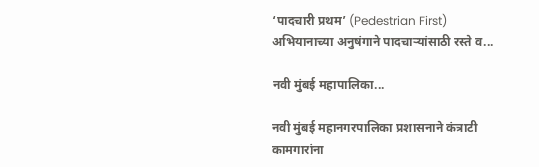‘पादचारी प्रथम’ (Pedestrian First) अभियानाच्या अनुषंगाने पादचाऱ्यांसाठी रस्ते व...

नवी मुंबई महापालिका...

नवी मुंबई महानगरपालिका प्रशासनाने कंत्राटी कामगारांना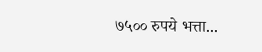७५०० रुपये भत्ता...